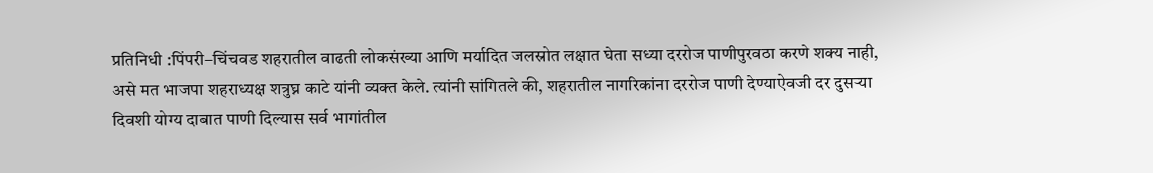प्रतिनिधी :पिंपरी–चिंचवड शहरातील वाढती लोकसंख्या आणि मर्यादित जलस्रोत लक्षात घेता सध्या दररोज पाणीपुरवठा करणे शक्य नाही, असे मत भाजपा शहराध्यक्ष शत्रुघ्न काटे यांनी व्यक्त केले. त्यांनी सांगितले की, शहरातील नागरिकांना दररोज पाणी देण्याऐवजी दर दुसऱ्या दिवशी योग्य दाबात पाणी दिल्यास सर्व भागांतील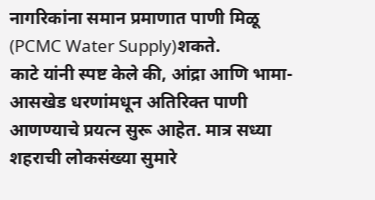नागरिकांना समान प्रमाणात पाणी मिळू (PCMC Water Supply)शकते.
काटे यांनी स्पष्ट केले की, आंद्रा आणि भामा-आसखेड धरणांमधून अतिरिक्त पाणी आणण्याचे प्रयत्न सुरू आहेत. मात्र सध्या शहराची लोकसंख्या सुमारे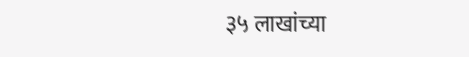३५ लाखांच्या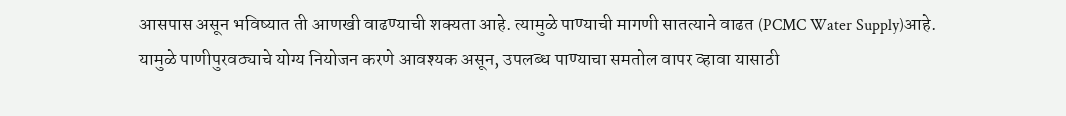आसपास असून भविष्यात ती आणखी वाढण्याची शक्यता आहे. त्यामुळे पाण्याची मागणी सातत्याने वाढत (PCMC Water Supply)आहे.
यामुळे पाणीपुरवठ्याचे योग्य नियोजन करणे आवश्यक असून, उपलब्ध पाण्याचा समतोल वापर व्हावा यासाठी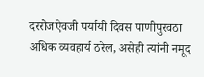दररोजऐवजी पर्यायी दिवस पाणीपुरवठा अधिक व्यवहार्य ठरेल, असेही त्यांनी नमूद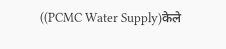((PCMC Water Supply)केले